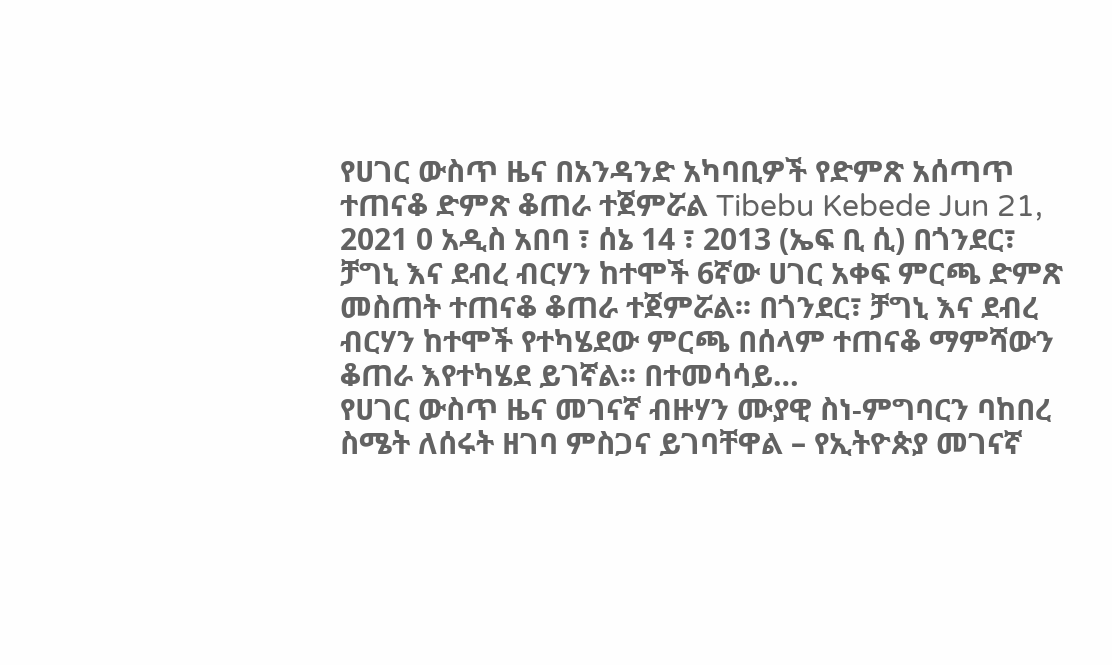የሀገር ውስጥ ዜና በአንዳንድ አካባቢዎች የድምጽ አሰጣጥ ተጠናቆ ድምጽ ቆጠራ ተጀምሯል Tibebu Kebede Jun 21, 2021 0 አዲስ አበባ ፣ ሰኔ 14 ፣ 2013 (ኤፍ ቢ ሲ) በጎንደር፣ ቻግኒ እና ደብረ ብርሃን ከተሞች 6ኛው ሀገር አቀፍ ምርጫ ድምጽ መስጠት ተጠናቆ ቆጠራ ተጀምሯል፡፡ በጎንደር፣ ቻግኒ እና ደብረ ብርሃን ከተሞች የተካሄደው ምርጫ በሰላም ተጠናቆ ማምሻውን ቆጠራ እየተካሄደ ይገኛል፡፡ በተመሳሳይ…
የሀገር ውስጥ ዜና መገናኛ ብዙሃን ሙያዊ ስነ-ምግባርን ባከበረ ስሜት ለሰሩት ዘገባ ምስጋና ይገባቸዋል – የኢትዮጵያ መገናኛ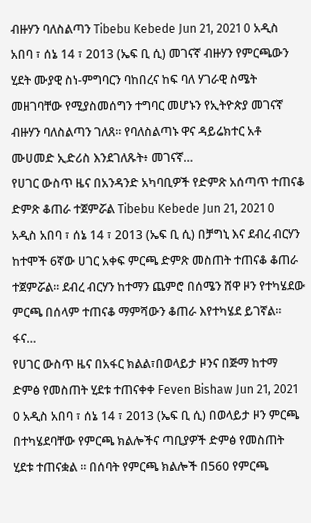ብዙሃን ባለስልጣን Tibebu Kebede Jun 21, 2021 0 አዲስ አበባ ፣ ሰኔ 14 ፣ 2013 (ኤፍ ቢ ሲ) መገናኛ ብዙሃን የምርጫውን ሂደት ሙያዊ ስነ-ምግባርን ባከበረና ከፍ ባለ ሃገራዊ ስሜት መዘገባቸው የሚያስመሰግን ተግባር መሆኑን የኢትዮጵያ መገናኛ ብዙሃን ባለስልጣን ገለጸ። የባለስልጣኑ ዋና ዳይሬክተር አቶ ሙሀመድ ኢድሪስ እንደገለጹት፥ መገናኛ…
የሀገር ውስጥ ዜና በአንዳንድ አካባቢዎች የድምጽ አሰጣጥ ተጠናቆ ድምጽ ቆጠራ ተጀምሯል Tibebu Kebede Jun 21, 2021 0 አዲስ አበባ ፣ ሰኔ 14 ፣ 2013 (ኤፍ ቢ ሲ) በቻግኒ እና ደብረ ብርሃን ከተሞች 6ኛው ሀገር አቀፍ ምርጫ ድምጽ መስጠት ተጠናቆ ቆጠራ ተጀምሯል፡፡ ደብረ ብርሃን ከተማን ጨምሮ በሰሜን ሸዋ ዞን የተካሄደው ምርጫ በሰላም ተጠናቆ ማምሻውን ቆጠራ እየተካሄደ ይገኛል፡፡ ፋና…
የሀገር ውስጥ ዜና በአፋር ክልል፣በወላይታ ዞንና በጅማ ከተማ ድምፅ የመስጠት ሂደቱ ተጠናቀቀ Feven Bishaw Jun 21, 2021 0 አዲስ አበባ ፣ ሰኔ 14 ፣ 2013 (ኤፍ ቢ ሲ) በወላይታ ዞን ምርጫ በተካሄደባቸው የምርጫ ክልሎችና ጣቢያዎች ድምፅ የመስጠት ሂደቱ ተጠናቋል ። በሰባት የምርጫ ክልሎች በ560 የምርጫ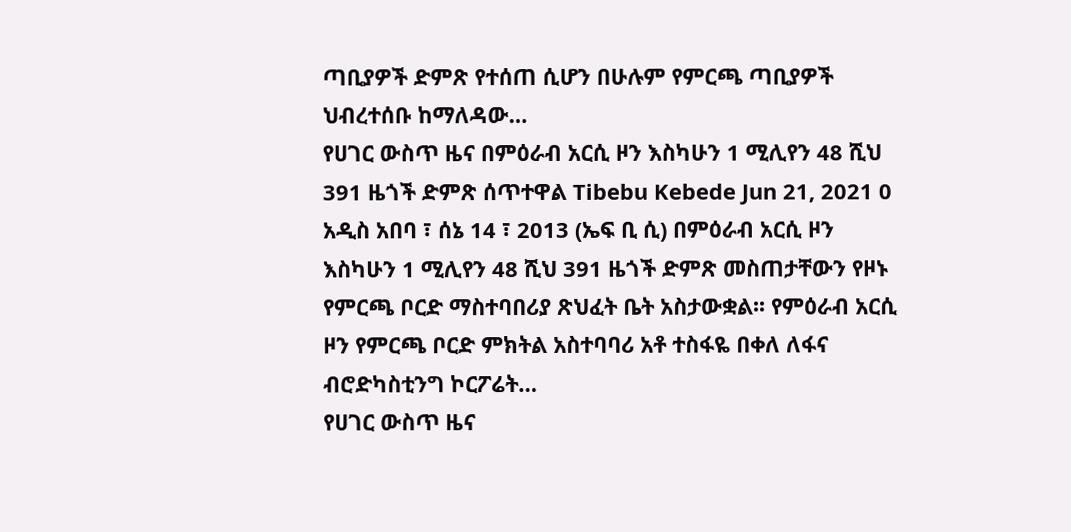ጣቢያዎች ድምጽ የተሰጠ ሲሆን በሁሉም የምርጫ ጣቢያዎች ህብረተሰቡ ከማለዳው…
የሀገር ውስጥ ዜና በምዕራብ አርሲ ዞን እስካሁን 1 ሚሊየን 48 ሺህ 391 ዜጎች ድምጽ ሰጥተዋል Tibebu Kebede Jun 21, 2021 0 አዲስ አበባ ፣ ሰኔ 14 ፣ 2013 (ኤፍ ቢ ሲ) በምዕራብ አርሲ ዞን እስካሁን 1 ሚሊየን 48 ሺህ 391 ዜጎች ድምጽ መስጠታቸውን የዞኑ የምርጫ ቦርድ ማስተባበሪያ ጽህፈት ቤት አስታውቋል፡፡ የምዕራብ አርሲ ዞን የምርጫ ቦርድ ምክትል አስተባባሪ አቶ ተስፋዬ በቀለ ለፋና ብሮድካስቲንግ ኮርፖሬት…
የሀገር ውስጥ ዜና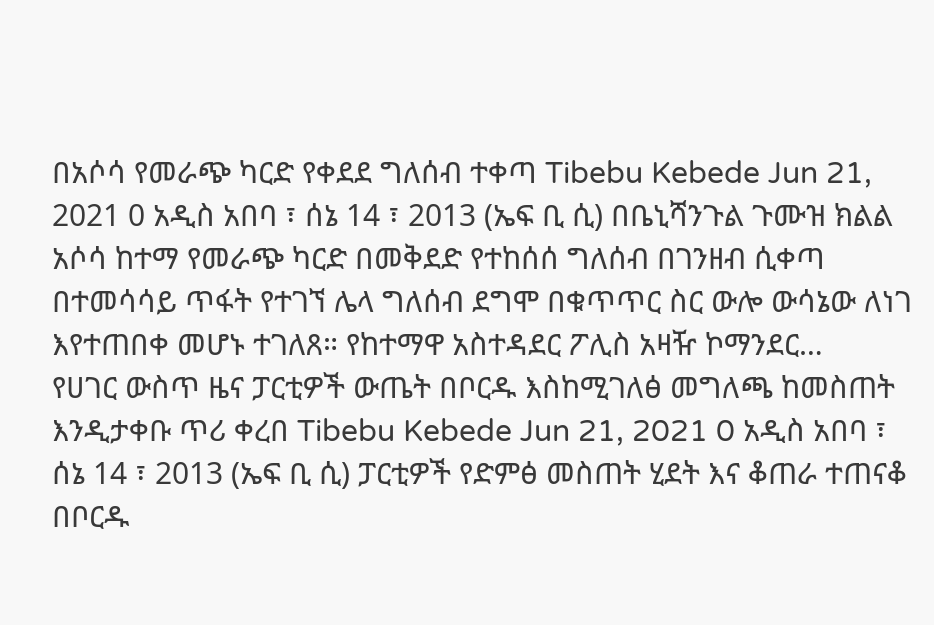በአሶሳ የመራጭ ካርድ የቀደደ ግለሰብ ተቀጣ Tibebu Kebede Jun 21, 2021 0 አዲስ አበባ ፣ ሰኔ 14 ፣ 2013 (ኤፍ ቢ ሲ) በቤኒሻንጉል ጉሙዝ ክልል አሶሳ ከተማ የመራጭ ካርድ በመቅደድ የተከሰሰ ግለሰብ በገንዘብ ሲቀጣ በተመሳሳይ ጥፋት የተገኘ ሌላ ግለሰብ ደግሞ በቁጥጥር ስር ውሎ ውሳኔው ለነገ እየተጠበቀ መሆኑ ተገለጸ። የከተማዋ አስተዳደር ፖሊስ አዛዥ ኮማንደር…
የሀገር ውስጥ ዜና ፓርቲዎች ውጤት በቦርዱ እስከሚገለፅ መግለጫ ከመስጠት እንዲታቀቡ ጥሪ ቀረበ Tibebu Kebede Jun 21, 2021 0 አዲስ አበባ ፣ ሰኔ 14 ፣ 2013 (ኤፍ ቢ ሲ) ፓርቲዎች የድምፅ መስጠት ሂደት እና ቆጠራ ተጠናቆ በቦርዱ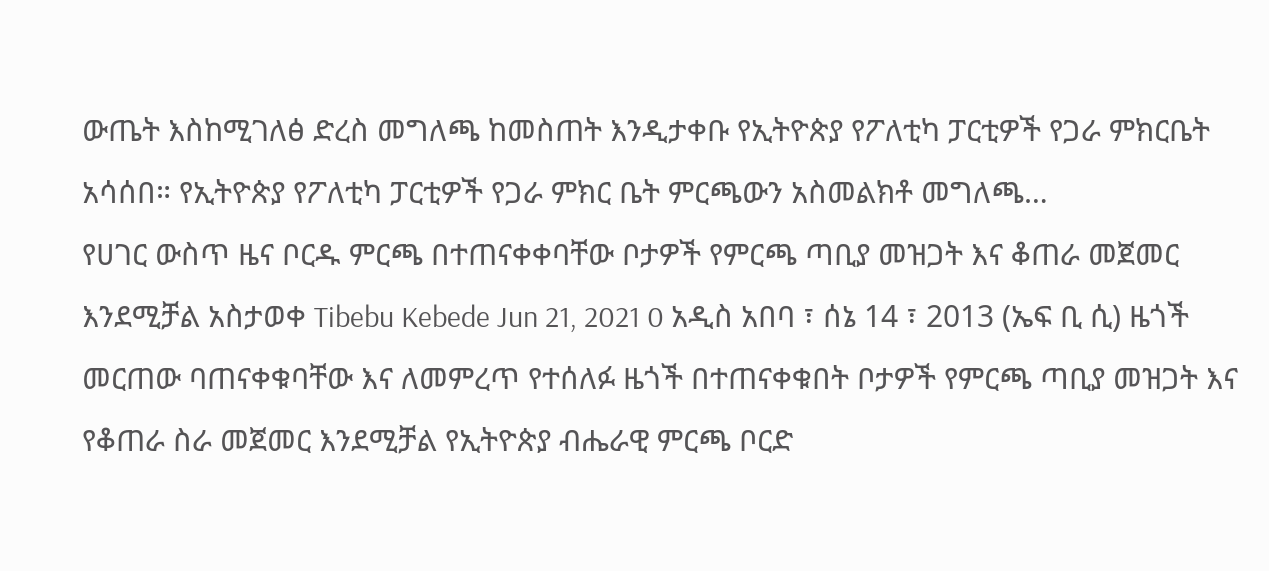ውጤት እስከሚገለፅ ድረስ መግለጫ ከመስጠት እንዲታቀቡ የኢትዮጵያ የፖለቲካ ፓርቲዎች የጋራ ምክርቤት አሳሰበ። የኢትዮጵያ የፖለቲካ ፓርቲዎች የጋራ ምክር ቤት ምርጫውን አስመልክቶ መግለጫ…
የሀገር ውስጥ ዜና ቦርዱ ምርጫ በተጠናቀቀባቸው ቦታዎች የምርጫ ጣቢያ መዝጋት እና ቆጠራ መጀመር እንደሚቻል አስታወቀ Tibebu Kebede Jun 21, 2021 0 አዲስ አበባ ፣ ሰኔ 14 ፣ 2013 (ኤፍ ቢ ሲ) ዜጎች መርጠው ባጠናቀቁባቸው እና ለመምረጥ የተሰለፉ ዜጎች በተጠናቀቁበት ቦታዎች የምርጫ ጣቢያ መዝጋት እና የቆጠራ ስራ መጀመር እንደሚቻል የኢትዮጵያ ብሔራዊ ምርጫ ቦርድ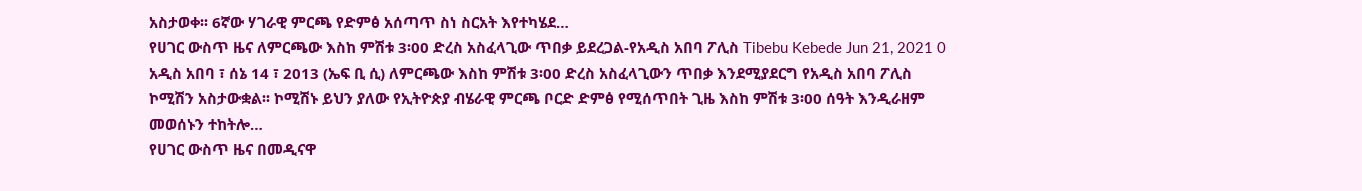አስታወቀ፡፡ 6ኛው ሃገራዊ ምርጫ የድምፅ አሰጣጥ ስነ ስርአት እየተካሄደ…
የሀገር ውስጥ ዜና ለምርጫው እስከ ምሽቱ 3፡00 ድረስ አስፈላጊው ጥበቃ ይደረጋል-የአዲስ አበባ ፖሊስ Tibebu Kebede Jun 21, 2021 0 አዲስ አበባ ፣ ሰኔ 14 ፣ 2013 (ኤፍ ቢ ሲ) ለምርጫው እስከ ምሽቱ 3፡00 ድረስ አስፈላጊውን ጥበቃ እንደሚያደርግ የአዲስ አበባ ፖሊስ ኮሚሽን አስታውቋል፡፡ ኮሚሽኑ ይህን ያለው የኢትዮጵያ ብሄራዊ ምርጫ ቦርድ ድምፅ የሚሰጥበት ጊዜ እስከ ምሽቱ 3፡00 ሰዓት እንዲራዘም መወሰኑን ተከትሎ…
የሀገር ውስጥ ዜና በመዲናዋ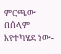ምርጫው በሰላም እየተካሄደ ነው-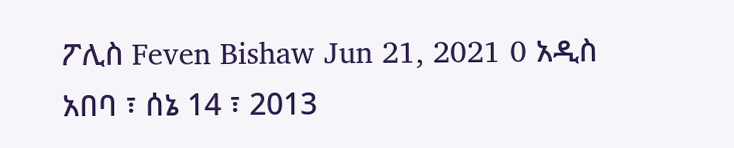ፖሊስ Feven Bishaw Jun 21, 2021 0 አዲስ አበባ ፣ ሰኔ 14 ፣ 2013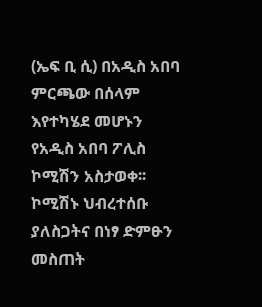(ኤፍ ቢ ሲ) በአዲስ አበባ ምርጫው በሰላም እየተካሄደ መሆኑን የአዲስ አበባ ፖሊስ ኮሚሽን አስታወቀ፡፡ ኮሚሽኑ ህብረተሰቡ ያለስጋትና በነፃ ድምፁን መስጠት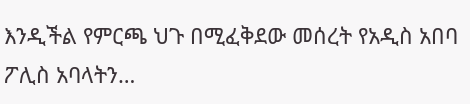እንዲችል የምርጫ ህጉ በሚፈቅደው መሰረት የአዲስ አበባ ፖሊስ አባላትን…